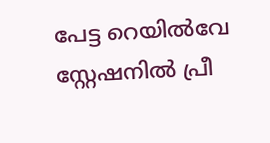പേട്ട റെയിൽവേ സ്റ്റേഷനിൽ പ്രീ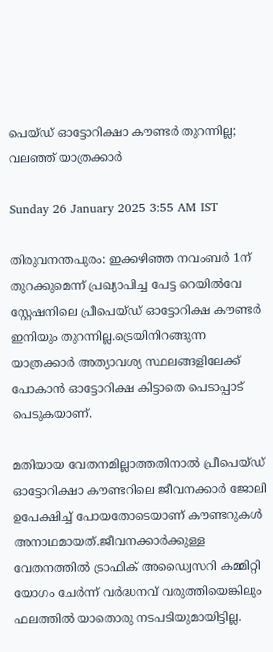പെയ്ഡ് ഓട്ടോറിക്ഷാ കൗണ്ടർ തുറന്നില്ല; വലഞ്ഞ് യാത്രക്കാർ

Sunday 26 January 2025 3:55 AM IST

തിരുവനന്തപുരം: ഇക്കഴി‌ഞ്ഞ നവംബർ 1ന് തുറക്കുമെന്ന് പ്രഖ്യാപിച്ച പേട്ട റെയിൽവേ സ്റ്റേഷനിലെ പ്രീപെയ്ഡ് ഓട്ടോറിക്ഷ കൗണ്ടർ ഇനിയും തുറന്നില്ല.ട്രെയിനിറങ്ങുന്ന യാത്രക്കാർ അത്യാവശ്യ സ്ഥലങ്ങളിലേക്ക് പോകാൻ ഓട്ടോറിക്ഷ കിട്ടാതെ പെടാപ്പാട് പെടുകയാണ്.

മതിയായ വേതനമില്ലാത്തതിനാൽ പ്രീപെയ്ഡ് ഓട്ടോറിക്ഷാ കൗണ്ടറിലെ ജീവനക്കാർ ജോലി ഉപേക്ഷിച്ച് പോയതോടെയാണ് കൗണ്ടറുകൾ അനാഥമായത്.ജീവനക്കാർക്കുള്ള വേതനത്തിൽ ട്രാഫിക് അഡ്വൈസറി കമ്മിറ്റി യോഗം ചേർന്ന് വർദ്ധനവ് വരുത്തിയെങ്കിലും ഫലത്തിൽ യാതൊരു നടപടിയുമായിട്ടില്ല.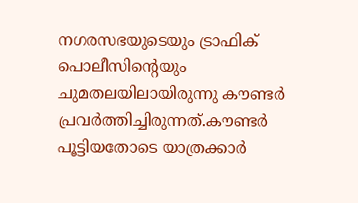നഗരസഭയുടെയും ട്രാഫിക് പൊലീസിന്റെയും ചുമതലയിലായിരുന്നു കൗണ്ടർ പ്രവർത്തിച്ചിരുന്നത്.കൗണ്ടർ പൂട്ടിയതോടെ യാത്രക്കാർ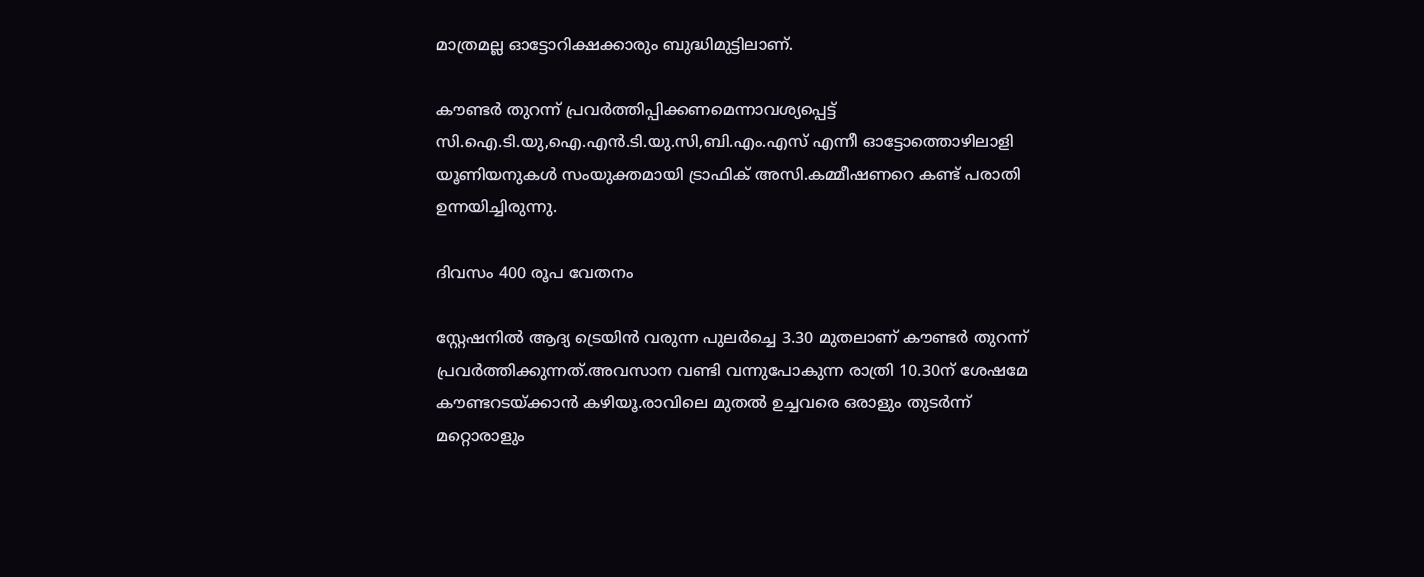മാത്രമല്ല ഓട്ടോറിക്ഷക്കാരും ബുദ്ധിമുട്ടിലാണ്.

കൗണ്ടർ തുറന്ന് പ്രവർത്തിപ്പിക്കണമെന്നാവശ്യപ്പെട്ട് സി.ഐ.ടി.യു,ഐ.എൻ.ടി.യു.സി,ബി.എം.എസ് എന്നീ ഓട്ടോത്തൊഴിലാളി യൂണിയനുകൾ സംയുക്തമായി ട്രാഫിക് അസി.കമ്മീഷണറെ കണ്ട് പരാതി ഉന്നയിച്ചിരുന്നു.

ദിവസം 400 രൂപ വേതനം

സ്റ്റേഷനിൽ ആദ്യ ട്രെയിൻ വരുന്ന പുലർച്ചെ 3.30 മുതലാണ് കൗണ്ടർ തുറന്ന് പ്രവർത്തിക്കുന്നത്.അവസാന വണ്ടി വന്നുപോകുന്ന രാത്രി 10.30ന് ശേഷമേ കൗണ്ടറടയ്ക്കാൻ കഴിയൂ.രാവിലെ മുതൽ ഉച്ചവരെ ഒരാളും തുടർന്ന് മറ്റൊരാളും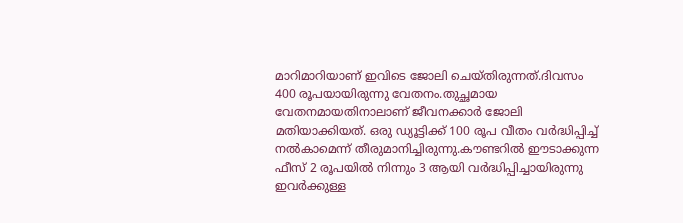മാറിമാറിയാണ്‌ ഇവിടെ ജോലി ചെയ്തിരുന്നത്.ദിവസം 400 രൂപയായിരുന്നു വേതനം.തുച്ഛമായ വേതനമായതിനാലാണ് ജീവനക്കാർ ജോലി മതിയാക്കിയത്. ഒരു ഡ്യൂട്ടിക്ക് 100 രൂപ വീതം വർദ്ധിപ്പിച്ച് നൽകാമെന്ന് തീരുമാനിച്ചിരുന്നു.കൗണ്ടറിൽ ഈടാക്കുന്ന ഫീസ് 2 രൂപയിൽ നിന്നും 3 ആയി വർദ്ധിപ്പിച്ചായിരുന്നു ഇവർക്കുള്ള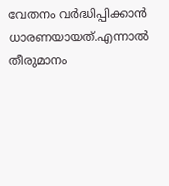വേതനം വർദ്ധിപ്പിക്കാൻ ധാരണയായത്.എന്നാൽ തീരുമാനം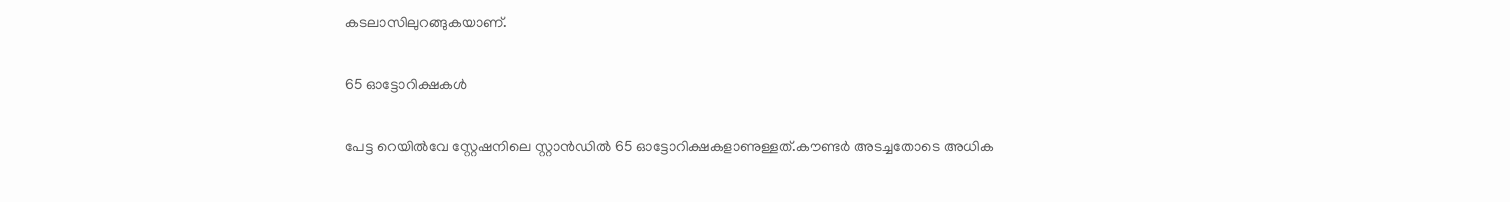കടലാസിലുറങ്ങുകയാണ്.

65 ഓട്ടോറിക്ഷകൾ

പേട്ട റെയിൽവേ സ്റ്റേഷനിലെ സ്റ്റാൻഡിൽ 65 ഓട്ടോറിക്ഷകളാണുള്ളത്.കൗണ്ടർ അടച്ചതോടെ അധിക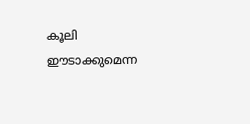കൂലി ഈടാക്കുമെന്ന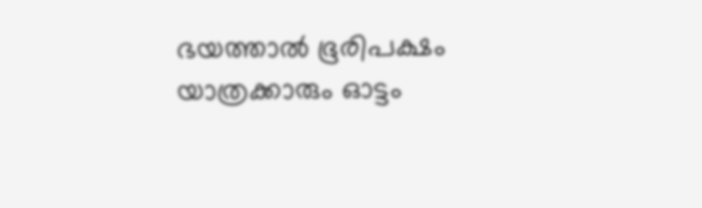ഭയത്താൽ ഭൂരിപക്ഷം യാത്രക്കാരും ഓട്ടം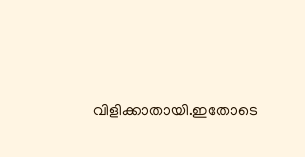വിളിക്കാതായി.ഇതോടെ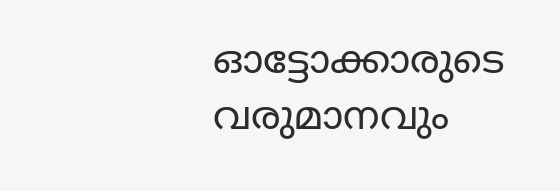ഓട്ടോക്കാരുടെ വരുമാനവും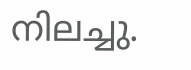നിലച്ചു.